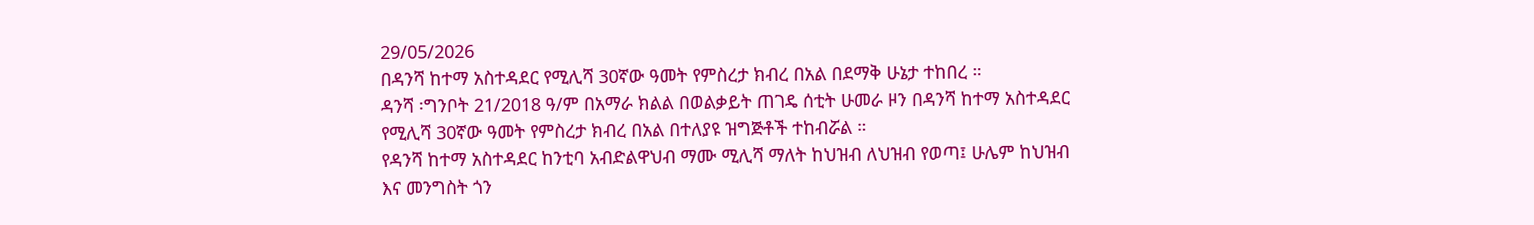29/05/2026
በዳንሻ ከተማ አስተዳደር የሚሊሻ 30ኛው ዓመት የምስረታ ክብረ በአል በደማቅ ሁኔታ ተከበረ ።
ዳንሻ ፡ግንቦት 21/2018 ዓ/ም በአማራ ክልል በወልቃይት ጠገዴ ሰቲት ሁመራ ዞን በዳንሻ ከተማ አስተዳደር የሚሊሻ 30ኛው ዓመት የምስረታ ክብረ በአል በተለያዩ ዝግጅቶች ተከብሯል ።
የዳንሻ ከተማ አስተዳደር ከንቲባ አብድልዋህብ ማሙ ሚሊሻ ማለት ከህዝብ ለህዝብ የወጣ፤ ሁሌም ከህዝብ እና መንግስት ጎን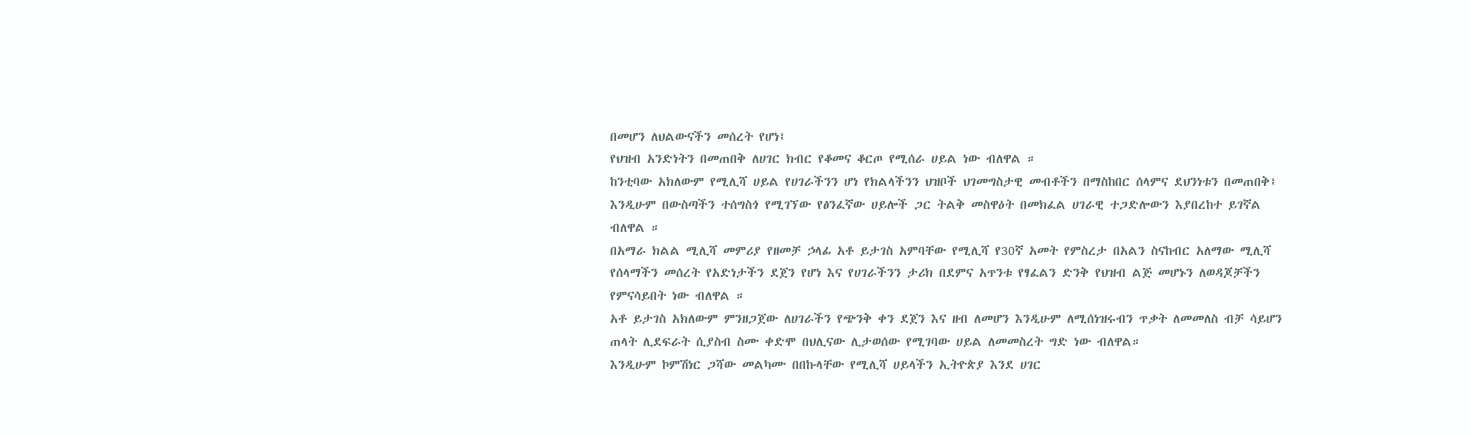በመሆን ለህልውናችን መሰረት የሆነ፤
የህዝብ አንድነትን በመጠበቅ ለሀገር ክብር የቆመና ቆርጦ የሚሰራ ሀይል ነው ብለዋል ።
ከንቲባው አክለውም የሚሊሻ ሀይል የሀገራችንን ሆነ የክልላችንን ህዝቦች ህገመግስታዊ መብቶችን በማስከበር ሰላምና ደህንነቱን በመጠበቅ፤
እንዲሁም በውስጣችን ተሰግስጎ የሚገኘው የፅንፈኛው ሀይሎች ጋር ትልቅ መስዋዕት በመክፈል ሀገራዊ ተጋድሎውን እያበረከተ ይገኛል ብለዋል ።
በአማራ ክልል ሚሊሻ መምሪያ የዘመቻ ኃላፊ አቶ ይታገስ አምባቸው የሚሊሻ የ30ኛ አመት የምስረታ በአልን ስናከብር አለማው ሚሊሻ የሰላማችን መሰረት የአድነታችን ደጀን የሆነ እና የሀገራችንን ታሪክ በደምና አጥንቱ የፃፈልን ድንቅ የህዝብ ልጅ መሆኑን ለወዳጆቻችን የምናሳይበት ነው ብለዋል ።
አቶ ይታገስ አክለውም ምንዘጋጀው ለሀገራችን የጭንቅ ቀን ደጀን እና ዘብ ለመሆን እንዲሁም ለሚሰነዝሩብን ጥቃት ለመመለስ ብቻ ሳይሆን ጠላት ሊደፍራት ሲያስብ ስሙ ቀድሞ በህሊናው ሊታወሰው የሚገባው ሀይል ለመመስረት ግድ ነው ብለዋል።
እንዲሁም ኮምሽነር ጋሻው መልካሙ በበኩላቸው የሚሊሻ ሀይላችን ኢትዮጵያ እንደ ሀገር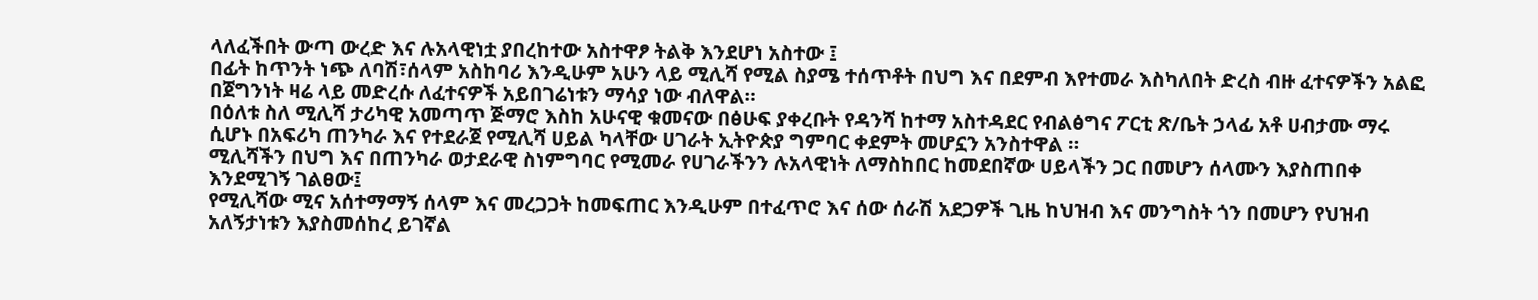ላለፈችበት ውጣ ውረድ እና ሉአላዊነቷ ያበረከተው አስተዋፆ ትልቅ እንደሆነ አስተው ፤
በፊት ከጥንት ነጭ ለባሽ፣ሰላም አስከባሪ እንዲሁም አሁን ላይ ሚሊሻ የሚል ስያሜ ተሰጥቶት በህግ እና በደምብ እየተመራ እስካለበት ድረስ ብዙ ፈተናዎችን አልፎ በጀግንነት ዛሬ ላይ መድረሱ ለፈተናዎች አይበገሬነቱን ማሳያ ነው ብለዋል።
በዕለቱ ስለ ሚሊሻ ታሪካዊ አመጣጥ ጅማሮ እስከ አሁናዊ ቁመናው በፅሁፍ ያቀረቡት የዳንሻ ከተማ አስተዳደር የብልፅግና ፖርቲ ጽ/ቤት ኃላፊ አቶ ሀብታሙ ማሩ ሲሆኑ በአፍሪካ ጠንካራ እና የተደራጀ የሚሊሻ ሀይል ካላቸው ሀገራት ኢትዮጵያ ግምባር ቀደምት መሆኗን አንስተዋል ።
ሚሊሻችን በህግ እና በጠንካራ ወታደራዊ ስነምግባር የሚመራ የሀገራችንን ሉአላዊነት ለማስከበር ከመደበኛው ሀይላችን ጋር በመሆን ሰላሙን እያስጠበቀ እንደሚገኝ ገልፀው፤
የሚሊሻው ሚና አሰተማማኝ ሰላም እና መረጋጋት ከመፍጠር እንዲሁም በተፈጥሮ እና ሰው ሰራሽ አደጋዎች ጊዜ ከህዝብ እና መንግስት ጎን በመሆን የህዝብ አለኝታነቱን እያስመሰከረ ይገኛል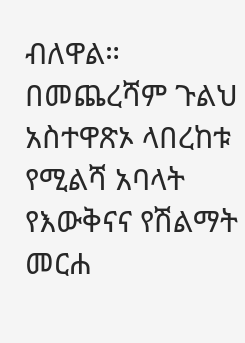ብለዋል።
በመጨረሻም ጉልህ አስተዋጽኦ ላበረከቱ የሚልሻ አባላት የእውቅናና የሽልማት መርሐ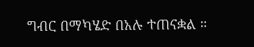ግብር በማካሄድ በአሉ ተጠናቋል ።